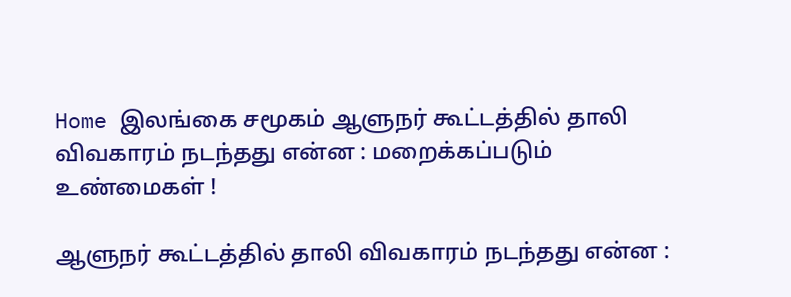Home இலங்கை சமூகம் ஆளுநர் கூட்டத்தில் தாலி விவகாரம் நடந்தது என்ன : மறைக்கப்படும் உண்மைகள் !

ஆளுநர் கூட்டத்தில் தாலி விவகாரம் நடந்தது என்ன :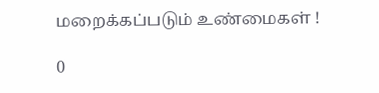மறைக்கப்படும் உண்மைகள் !

0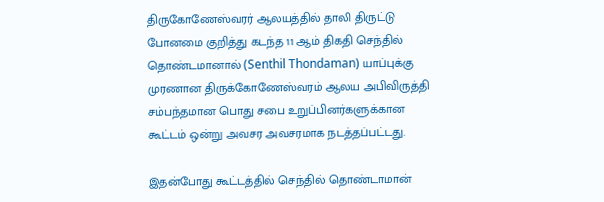திருகோணேஸ்வரர் ஆலயத்தில் தாலி திருட்டு போனமை குறித்து கடந்த 11 ஆம் திகதி செந்தில் தொண்டமானால் (Senthil Thondaman) யாப்புக்கு முரணான திருக்கோணேஸ்வரம் ஆலய அபிவிருத்தி சம்பந்தமான பொது சபை உறுப்பினர்களுக்கான கூட்டம் ஒன்று அவசர அவசரமாக நடத்தப்பட்டது.

இதன்போது கூட்டத்தில் செந்தில் தொண்டாமான்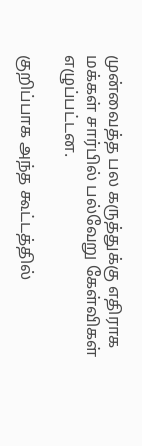முன்வைத்த பல கருத்துக்கு எதிராக மக்கள் சார்பில் பல்வேறு கேள்விகள் எழுப்பட்டன.

குறிப்பாக அந்த கூட்டத்தில்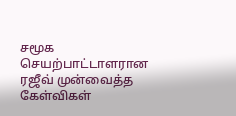சமூக செயற்பாட்டாளரான ரஜீவ் முன்வைத்த கேள்விகள்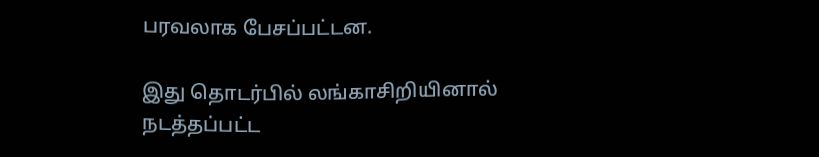பரவலாக பேசப்பட்டன.

இது தொடர்பில் லங்காசிறியினால் நடத்தப்பட்ட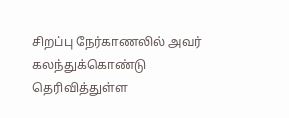சிறப்பு நேர்காணலில் அவர் கலந்துக்கொண்டு தெரிவித்துள்ள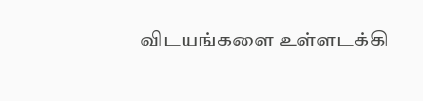விடயங்களை உள்ளடக்கி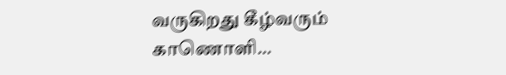வருகிறது கீழ்வரும் காணொளி…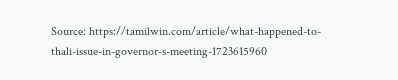Source: https://tamilwin.com/article/what-happened-to-thali-issue-in-governor-s-meeting-1723615960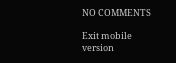NO COMMENTS

Exit mobile version